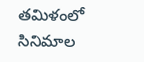తమిళంలో సినిమాల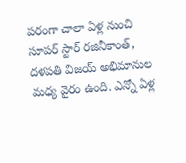పరంగా చాలా ఏళ్ల నుంచి సూపర్ స్టార్ రజినీకాంత్, దళపతి విజయ్ అభిమానుల మధ్య వైరం ఉంది. ఎన్నో ఏళ్ల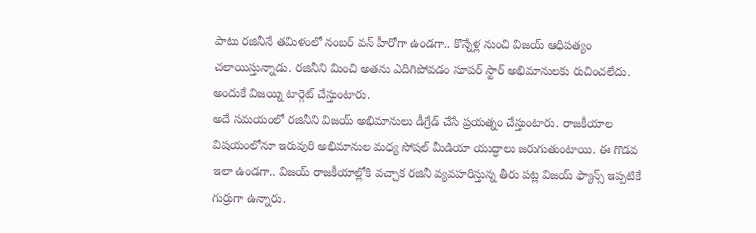పాటు రజినీనే తమిళంలో నంబర్ వన్ హీరోగా ఉండగా.. కొన్నేళ్ల నుంచి విజయ్ ఆధిపత్యం చలాయిస్తున్నాడు. రజినీని మించి అతను ఎదిగిపోవడం సూపర్ స్టార్ అభిమానులకు రుచించలేదు. అందుకే విజయ్ని టార్గెట్ చేస్తుంటారు.
అదే సమయంలో రజినీని విజయ్ అభిమానులు డీగ్రేడ్ చేసే ప్రయత్నం చేస్తుంటారు. రాజకీయాల విషయంలోనూ ఇరువురి అభిమానుల మధ్య సోషల్ మీడియా యుద్ధాలు జరుగుతుంటాయి. ఈ గొడవ ఇలా ఉండగా.. విజయ్ రాజకీయాల్లోకి వచ్చాక రజినీ వ్యవహరిస్తున్న తీరు పట్ల విజయ్ ఫ్యాన్స్ ఇప్పటికే గుర్రుగా ఉన్నారు.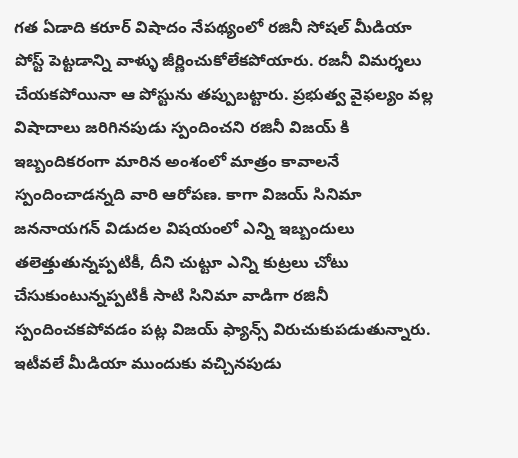గత ఏడాది కరూర్ విషాదం నేపథ్యంలో రజినీ సోషల్ మీడియా పోస్ట్ పెట్టడాన్ని వాళ్ళు జీర్ణించుకోలేకపోయారు. రజనీ విమర్శలు చేయకపోయినా ఆ పోస్టును తప్పుబట్టారు. ప్రభుత్వ వైఫల్యం వల్ల విషాదాలు జరిగినపుడు స్పందించని రజినీ విజయ్ కి ఇబ్బందికరంగా మారిన అంశంలో మాత్రం కావాలనే స్పందించాడన్నది వారి ఆరోపణ. కాగా విజయ్ సినిమా జననాయగన్ విడుదల విషయంలో ఎన్ని ఇబ్బందులు తలెత్తుతున్నప్పటికీ, దీని చుట్టూ ఎన్ని కుట్రలు చోటు చేసుకుంటున్నప్పటికీ సాటి సినిమా వాడిగా రజినీ స్పందించకపోవడం పట్ల విజయ్ ఫ్యాన్స్ విరుచుకుపడుతున్నారు.
ఇటీవలే మీడియా ముందుకు వచ్చినపుడు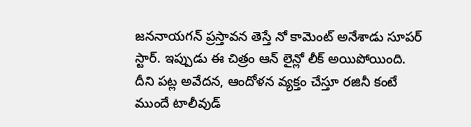జననాయగన్ ప్రస్తావన తెస్తే నో కామెంట్ అనేశాడు సూపర్ స్టార్. ఇప్పుడు ఈ చిత్రం ఆన్ లైన్లో లీక్ అయిపోయింది. దీని పట్ల అవేదన, ఆందోళన వ్యక్తం చేస్తూ రజినీ కంటే ముందే టాలీవుడ్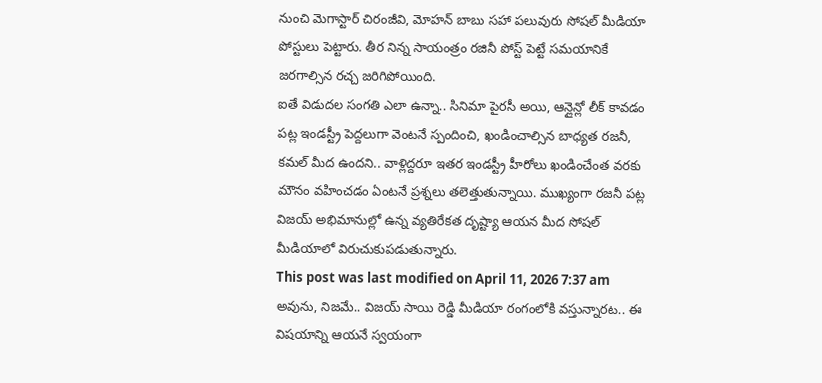నుంచి మెగాస్టార్ చిరంజీవి, మోహన్ బాబు సహా పలువురు సోషల్ మీడియా పోస్టులు పెట్టారు. తీర నిన్న సాయంత్రం రజినీ పోస్ట్ పెట్టే సమయానికే జరగాల్సిన రచ్చ జరిగిపోయింది.
ఐతే విడుదల సంగతి ఎలా ఉన్నా.. సినిమా పైరసీ అయి, ఆన్లైన్లో లీక్ కావడం పట్ల ఇండస్ట్రీ పెద్దలుగా వెంటనే స్పందించి, ఖండించాల్సిన బాధ్యత రజనీ, కమల్ మీద ఉందని.. వాళ్లిద్దరూ ఇతర ఇండస్ట్రీ హీరోలు ఖండించేంత వరకు మౌనం వహించడం ఏంటనే ప్రశ్నలు తలెత్తుతున్నాయి. ముఖ్యంగా రజనీ పట్ల విజయ్ అభిమానుల్లో ఉన్న వ్యతిరేకత దృష్ట్యా ఆయన మీద సోషల్ మీడియాలో విరుచుకుపడుతున్నారు.
This post was last modified on April 11, 2026 7:37 am
అవును, నిజమే.. విజయ్ సాయి రెడ్డి మీడియా రంగంలోకి వస్తున్నారట.. ఈ విషయాన్ని ఆయనే స్వయంగా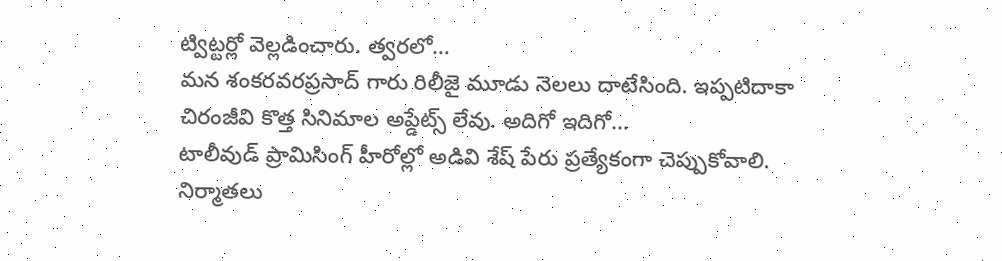ట్విట్టర్లో వెల్లడించారు. త్వరలో…
మన శంకరవరప్రసాద్ గారు రిలీజై మూడు నెలలు దాటేసింది. ఇప్పటిదాకా చిరంజీవి కొత్త సినిమాల అప్డేట్స్ లేవు. అదిగో ఇదిగో…
టాలీవుడ్ ప్రామిసింగ్ హీరోల్లో అడివి శేష్ పేరు ప్రత్యేకంగా చెప్పుకోవాలి. నిర్మాతలు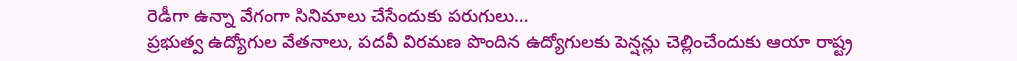రెడీగా ఉన్నా వేగంగా సినిమాలు చేసేందుకు పరుగులు…
ప్రభుత్వ ఉద్యోగుల వేతనాలు, పదవీ విరమణ పొందిన ఉద్యోగులకు పెన్షన్లు చెల్లించేందుకు ఆయా రాష్ట్ర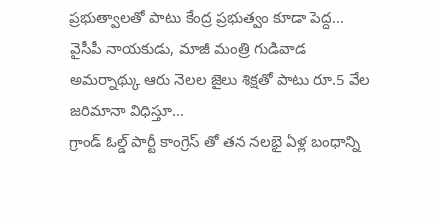ప్రభుత్వాలతో పాటు కేంద్ర ప్రభుత్వం కూడా పెద్ద…
వైసీపీ నాయకుడు, మాజీ మంత్రి గుడివాడ అమర్నాథ్కు ఆరు నెలల జైలు శిక్షతో పాటు రూ.5 వేల జరిమానా విధిస్తూ…
గ్రాండ్ ఓల్డ్ పార్టీ కాంగ్రెస్ తో తన నలభై ఏళ్ల బంధాన్ని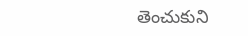తెంచుకుని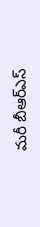మరీ బీఆర్ఎస్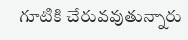గూటికి చేరువవుతున్నారు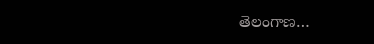తెలంగాణ…